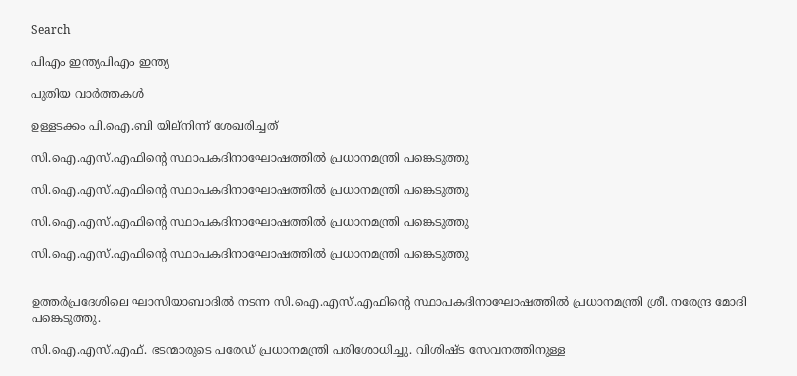Search

പിഎം ഇന്ത്യപിഎം ഇന്ത്യ

പുതിയ വാർത്തകൾ

ഉള്ളടക്കം പി.ഐ.ബി യില്നിന്ന് ശേഖരിച്ചത്

സി.ഐ.എസ്.എഫിന്റെ സ്ഥാപകദിനാഘോഷത്തില്‍ പ്രധാനമന്ത്രി പങ്കെടുത്തു

സി.ഐ.എസ്.എഫിന്റെ സ്ഥാപകദിനാഘോഷത്തില്‍ പ്രധാനമന്ത്രി പങ്കെടുത്തു

സി.ഐ.എസ്.എഫിന്റെ സ്ഥാപകദിനാഘോഷത്തില്‍ പ്രധാനമന്ത്രി പങ്കെടുത്തു

സി.ഐ.എസ്.എഫിന്റെ സ്ഥാപകദിനാഘോഷത്തില്‍ പ്രധാനമന്ത്രി പങ്കെടുത്തു


ഉത്തര്‍പ്രദേശിലെ ഘാസിയാബാദില്‍ നടന്ന സി.ഐ.എസ്.എഫിന്റെ സ്ഥാപകദിനാഘോഷത്തില്‍ പ്രധാനമന്ത്രി ശ്രീ. നരേന്ദ്ര മോദി പങ്കെടുത്തു.

സി.ഐ.എസ്.എഫ്. ഭടന്മാരുടെ പരേഡ് പ്രധാനമന്ത്രി പരിശോധിച്ചു. വിശിഷ്ട സേവനത്തിനുള്ള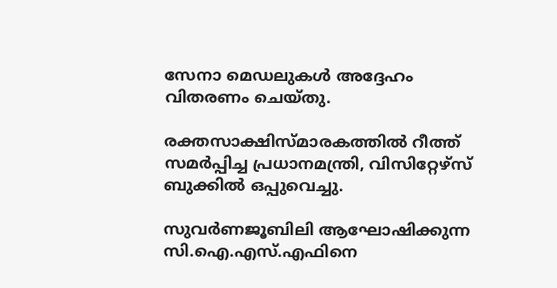സേനാ മെഡലുകള്‍ അദ്ദേഹം വിതരണം ചെയ്തു.

രക്തസാക്ഷിസ്മാരകത്തില്‍ റീത്ത് സമര്‍പ്പിച്ച പ്രധാനമന്ത്രി, വിസിറ്റേഴ്‌സ് ബുക്കില്‍ ഒപ്പുവെച്ചു.

സുവര്‍ണജൂബിലി ആഘോഷിക്കുന്ന സി.ഐ.എസ്.എഫിനെ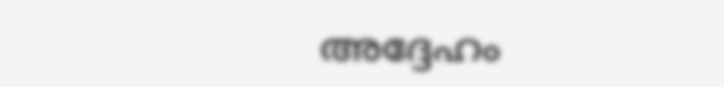അദ്ദേഹം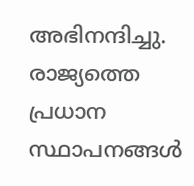അഭിനന്ദിച്ചു. രാജ്യത്തെ പ്രധാന സ്ഥാപനങ്ങള്‍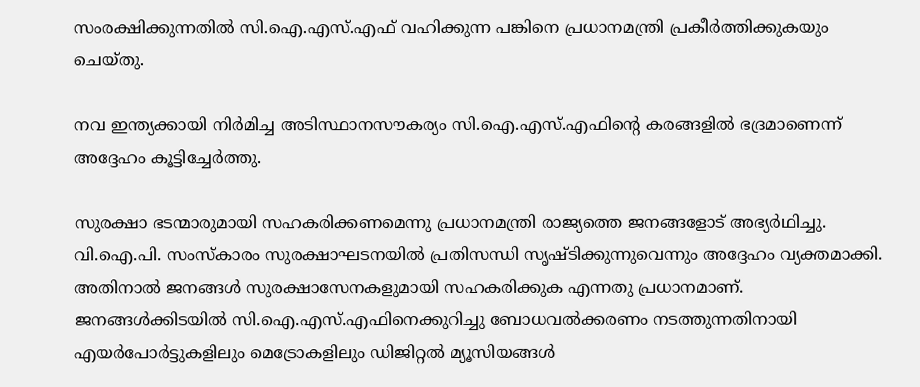സംരക്ഷിക്കുന്നതില്‍ സി.ഐ.എസ്.എഫ് വഹിക്കുന്ന പങ്കിനെ പ്രധാനമന്ത്രി പ്രകീര്‍ത്തിക്കുകയും ചെയ്തു.

നവ ഇന്ത്യക്കായി നിര്‍മിച്ച അടിസ്ഥാനസൗകര്യം സി.ഐ.എസ്.എഫിന്റെ കരങ്ങളില്‍ ഭദ്രമാണെന്ന് അദ്ദേഹം കൂട്ടിച്ചേര്‍ത്തു.

സുരക്ഷാ ഭടന്മാരുമായി സഹകരിക്കണമെന്നു പ്രധാനമന്ത്രി രാജ്യത്തെ ജനങ്ങളോട് അഭ്യര്‍ഥിച്ചു. വി.ഐ.പി. സംസ്‌കാരം സുരക്ഷാഘടനയില്‍ പ്രതിസന്ധി സൃഷ്ടിക്കുന്നുവെന്നും അദ്ദേഹം വ്യക്തമാക്കി. അതിനാല്‍ ജനങ്ങള്‍ സുരക്ഷാസേനകളുമായി സഹകരിക്കുക എന്നതു പ്രധാനമാണ്. ജനങ്ങള്‍ക്കിടയില്‍ സി.ഐ.എസ്.എഫിനെക്കുറിച്ചു ബോധവല്‍ക്കരണം നടത്തുന്നതിനായി എയര്‍പോര്‍ട്ടുകളിലും മെട്രോകളിലും ഡിജിറ്റല്‍ മ്യൂസിയങ്ങള്‍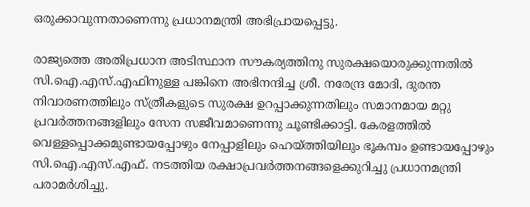ഒരുക്കാവുന്നതാണെന്നു പ്രധാനമന്ത്രി അഭിപ്രായപ്പെട്ടു.

രാജ്യത്തെ അതിപ്രധാന അടിസ്ഥാന സൗകര്യത്തിനു സുരക്ഷയൊരുക്കുന്നതില്‍ സി.ഐ.എസ്.എഫിനുള്ള പങ്കിനെ അഭിനന്ദിച്ച ശ്രീ. നരേന്ദ്ര മോദി, ദുരന്ത നിവാരണത്തിലും സ്ത്രീകളുടെ സുരക്ഷ ഉറപ്പാക്കുന്നതിലും സമാനമായ മറ്റു പ്രവര്‍ത്തനങ്ങളിലും സേന സജീവമാണെന്നു ചൂണ്ടിക്കാട്ടി. കേരളത്തില്‍ വെള്ളപ്പൊക്കമുണ്ടായപ്പോഴും നേപ്പാളിലും ഹെയ്ത്തിയിലും ഭൂകമ്പം ഉണ്ടായപ്പോഴും സി.ഐ.എസ്.എഫ്. നടത്തിയ രക്ഷാപ്രവര്‍ത്തനങ്ങളെക്കുറിച്ചു പ്രധാനമന്ത്രി പരാമര്‍ശിച്ചു.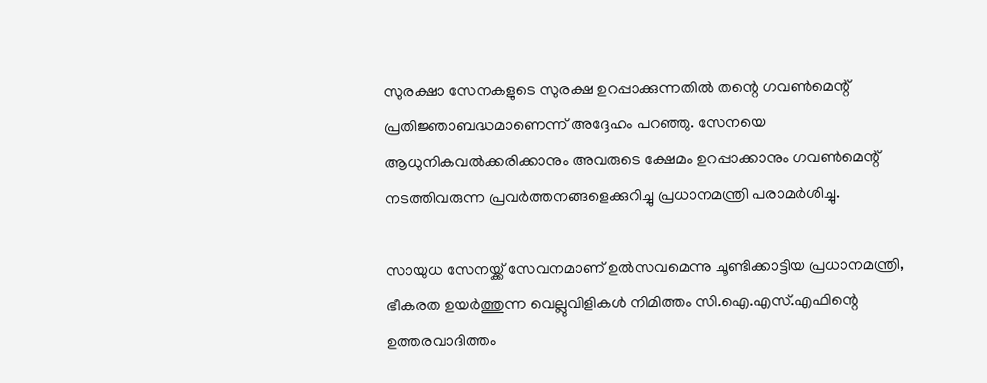സുരക്ഷാ സേനകളുടെ സുരക്ഷ ഉറപ്പാക്കുന്നതില്‍ തന്റെ ഗവണ്‍മെന്റ് പ്രതിജ്ഞാബദ്ധമാണെന്ന് അദ്ദേഹം പറഞ്ഞു. സേനയെ ആധുനികവല്‍ക്കരിക്കാനും അവരുടെ ക്ഷേമം ഉറപ്പാക്കാനും ഗവണ്‍മെന്റ് നടത്തിവരുന്ന പ്രവര്‍ത്തനങ്ങളെക്കുറിച്ചു പ്രധാനമന്ത്രി പരാമര്‍ശിച്ചു.

സായുധ സേനയ്ക്ക് സേവനമാണ് ഉല്‍സവമെന്നു ചൂണ്ടിക്കാട്ടിയ പ്രധാനമന്ത്രി, ഭീകരത ഉയര്‍ത്തുന്ന വെല്ലുവിളികള്‍ നിമിത്തം സി.ഐ.എസ്.എഫിന്റെ ഉത്തരവാദിത്തം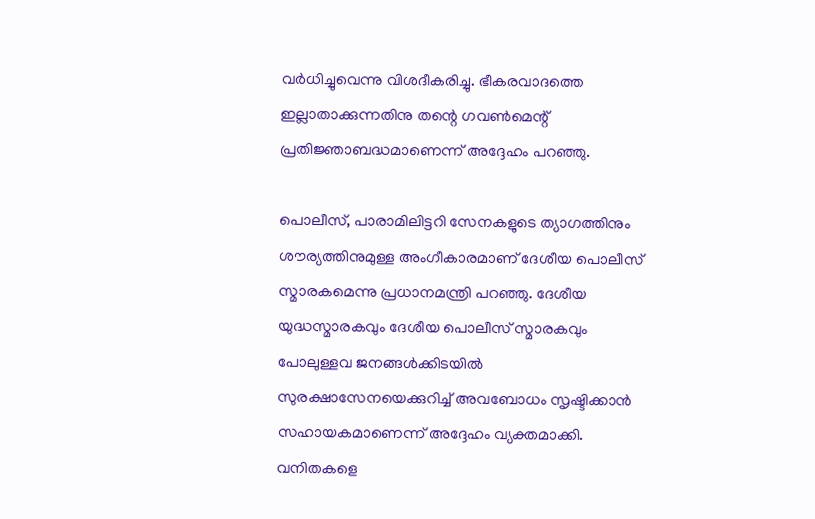വര്‍ധിച്ചുവെന്നു വിശദീകരിച്ചു. ഭീകരവാദത്തെ ഇല്ലാതാക്കുന്നതിനു തന്റെ ഗവണ്‍മെന്റ് പ്രതിജ്ഞാബദ്ധമാണെന്ന് അദ്ദേഹം പറഞ്ഞു.

പൊലീസ്, പാരാമിലിട്ടറി സേനകളുടെ ത്യാഗത്തിനും ശൗര്യത്തിനുമുള്ള അംഗീകാരമാണ് ദേശീയ പൊലീസ് സ്മാരകമെന്നു പ്രധാനമന്ത്രി പറഞ്ഞു. ദേശീയ യുദ്ധസ്മാരകവും ദേശീയ പൊലീസ് സ്മാരകവും പോലുള്ളവ ജനങ്ങള്‍ക്കിടയില്‍ സുരക്ഷാസേനയെക്കുറിച്ച് അവബോധം സൃഷ്ടിക്കാന്‍ സഹായകമാണെന്ന് അദ്ദേഹം വ്യക്തമാക്കി. വനിതകളെ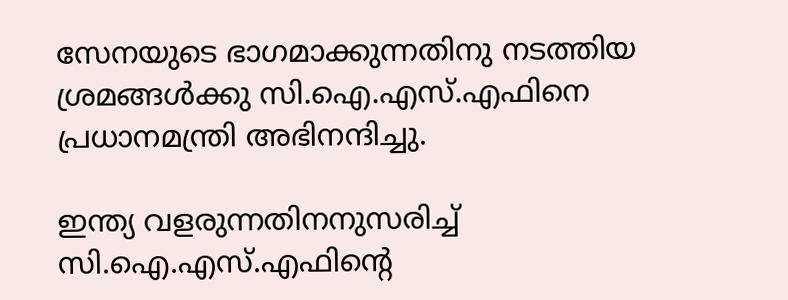സേനയുടെ ഭാഗമാക്കുന്നതിനു നടത്തിയ ശ്രമങ്ങള്‍ക്കു സി.ഐ.എസ്.എഫിനെ പ്രധാനമന്ത്രി അഭിനന്ദിച്ചു.

ഇന്ത്യ വളരുന്നതിനനുസരിച്ച് സി.ഐ.എസ്.എഫിന്റെ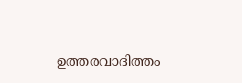ഉത്തരവാദിത്തം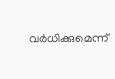വര്‍ധിക്കുമെന്ന്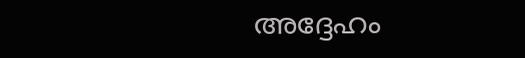അദ്ദേഹം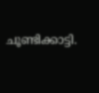ചൂണ്ടിക്കാട്ടി.